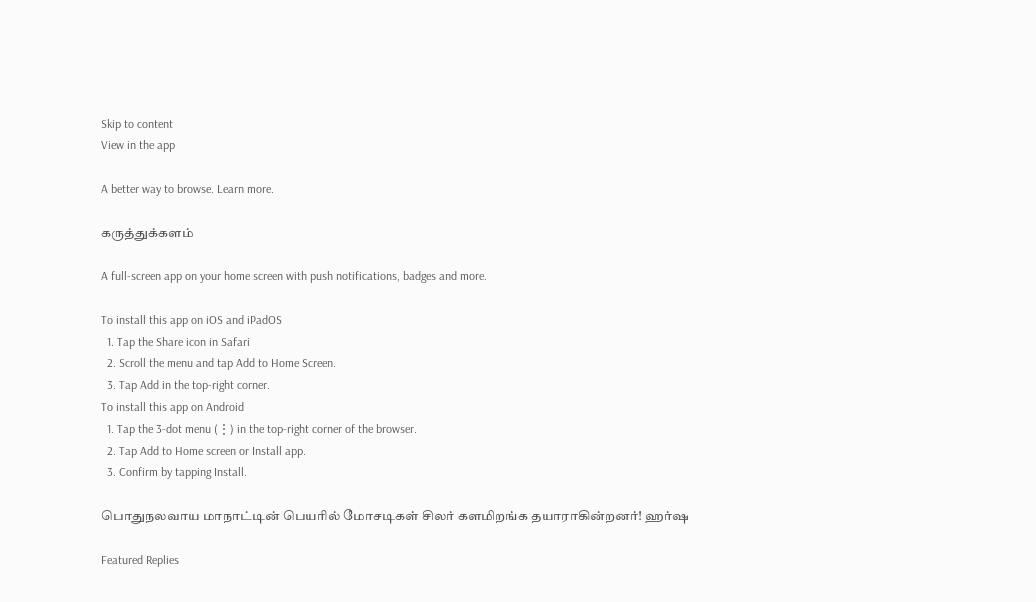Skip to content
View in the app

A better way to browse. Learn more.

கருத்துக்களம்

A full-screen app on your home screen with push notifications, badges and more.

To install this app on iOS and iPadOS
  1. Tap the Share icon in Safari
  2. Scroll the menu and tap Add to Home Screen.
  3. Tap Add in the top-right corner.
To install this app on Android
  1. Tap the 3-dot menu (⋮) in the top-right corner of the browser.
  2. Tap Add to Home screen or Install app.
  3. Confirm by tapping Install.

பொதுநலவாய மாநாட்டின் பெயரில் மோசடிகள் சிலர் களமிறங்க தயாராகின்றனர்! ஹர்ஷ

Featured Replies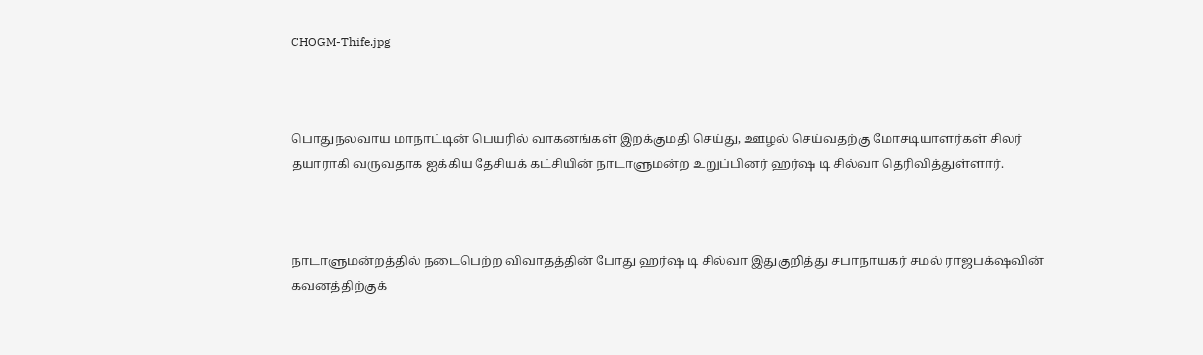CHOGM-Thife.jpg



பொதுநலவாய மாநாட்டின் பெயரில் வாகனங்கள் இறக்குமதி செய்து, ஊழல் செய்வதற்கு மோசடியாளர்கள் சிலர் தயாராகி வருவதாக ஐக்கிய தேசியக் கட்சியின் நாடாளுமன்ற உறுப்பினர் ஹர்ஷ டி சில்வா தெரிவித்துள்ளார்.



நாடாளுமன்றத்தில் நடைபெற்ற விவாதத்தின் போது ஹர்ஷ டி சில்வா இதுகுறித்து சபாநாயகர் சமல் ராஜபக்‌ஷவின் கவனத்திற்குக்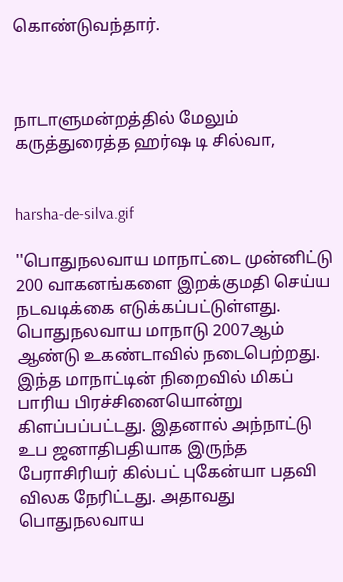கொண்டுவந்தார்.



நாடாளுமன்றத்தில் மேலும் கருத்துரைத்த ஹர்ஷ டி சில்வா,


harsha-de-silva.gif

''பொதுநலவாய மாநாட்டை முன்னிட்டு 200 வாகனங்களை இறக்குமதி செய்ய நடவடிக்கை எடுக்கப்பட்டுள்ளது. பொதுநலவாய மாநாடு 2007ஆம் ஆண்டு உகண்டாவில் நடைபெற்றது. இந்த மாநாட்டின் நிறைவில் மிகப் பாரிய பிரச்சினையொன்று கிளப்பப்பட்டது. இதனால் அந்நாட்டு உப ஜனாதிபதியாக இருந்த பேராசிரியர் கில்பட் புகேன்யா பதவி விலக நேரிட்டது. அதாவது பொதுநலவாய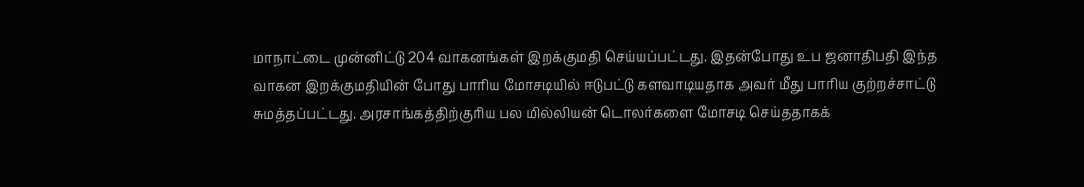மாநாட்டை முன்னிட்டு 204 வாகனங்கள் இறக்குமதி செய்யப்பட்டது. இதன்போது உப ஜனாதிபதி இந்த வாகன இறக்குமதியின் போது பாரிய மோசடியில் ஈடுபட்டு களவாடியதாக அவர் மீது பாரிய குற்றச்சாட்டு சுமத்தப்பட்டது. அரசாங்கத்திற்குரிய பல மில்லியன் டொலர்களை மோசடி செய்ததாகக்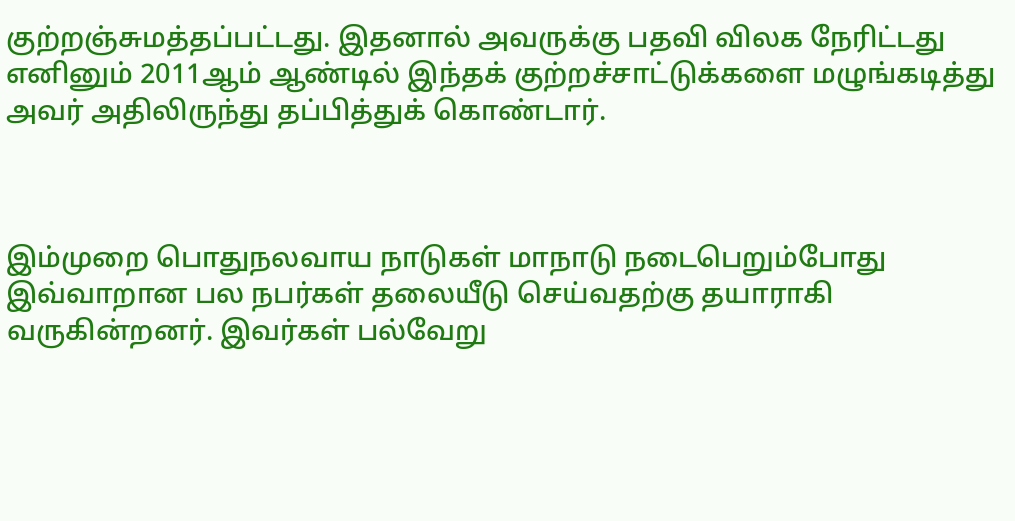குற்றஞ்சுமத்தப்பட்டது. இதனால் அவருக்கு பதவி விலக நேரிட்டது எனினும் 2011ஆம் ஆண்டில் இந்தக் குற்றச்சாட்டுக்களை மழுங்கடித்து அவர் அதிலிருந்து தப்பித்துக் கொண்டார்.



இம்முறை பொதுநலவாய நாடுகள் மாநாடு நடைபெறும்போது இவ்வாறான பல நபர்கள் தலையீடு செய்வதற்கு தயாராகி வருகின்றனர். இவர்கள் பல்வேறு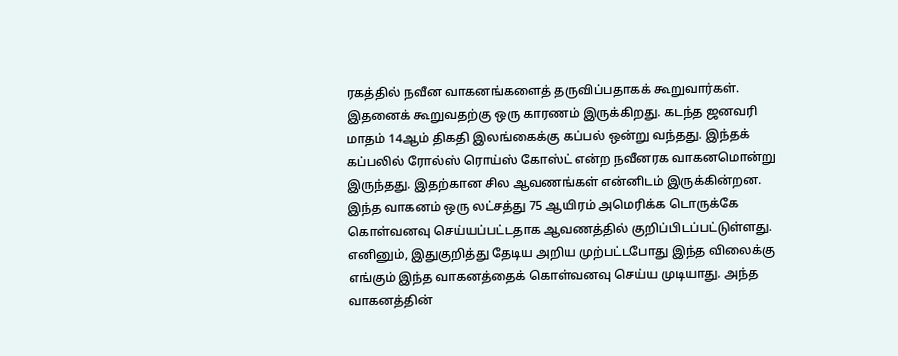ரகத்தில் நவீன வாகனங்களைத் தருவிப்பதாகக் கூறுவார்கள். இதனைக் கூறுவதற்கு ஒரு காரணம் இருக்கிறது. கடந்த ஜனவரி மாதம் 14ஆம் திகதி இலங்கைக்கு கப்பல் ஒன்று வந்தது. இந்தக் கப்பலில் ரோல்ஸ் ரொய்ஸ் கோஸ்ட் என்ற நவீனரக வாகனமொன்று இருந்தது. இதற்கான சில ஆவணங்கள் என்னிடம் இருக்கின்றன. இந்த வாகனம் ஒரு லட்சத்து 75 ஆயிரம் அமெரிக்க டொருக்கே கொள்வனவு செய்யப்பட்டதாக ஆவணத்தில் குறிப்பிடப்பட்டுள்ளது. எனினும், இதுகுறித்து தேடிய அறிய முற்பட்டபோது இந்த விலைக்கு எங்கும் இந்த வாகனத்தைக் கொள்வனவு செய்ய முடியாது. அந்த வாகனத்தின்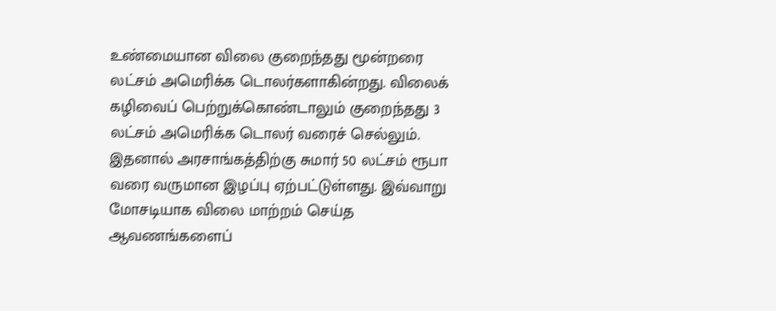உண்மையான விலை குறைந்தது மூன்றரை லட்சம் அமெரிக்க டொலர்களாகின்றது. விலைக் கழிவைப் பெற்றுக்கொண்டாலும் குறைந்தது 3 லட்சம் அமெரிக்க டொலர் வரைச் செல்லும். இதனால் அரசாங்கத்திற்கு சுமார் 50 லட்சம் ரூபா வரை வருமான இழப்பு ஏற்பட்டுள்ளது. இவ்வாறு மோசடியாக விலை மாற்றம் செய்த ஆவணங்களைப்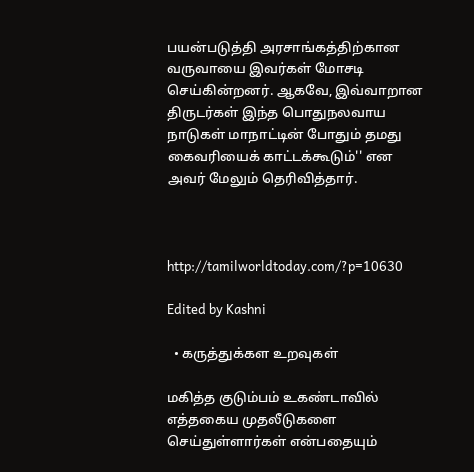பயன்படுத்தி அரசாங்கத்திற்கான வருவாயை இவர்கள் மோசடி செய்கின்றனர். ஆகவே, இவ்வாறான திருடர்கள் இந்த பொதுநலவாய நாடுகள் மாநாட்டின் போதும் தமது கைவரியைக் காட்டக்கூடும்'' என அவர் மேலும் தெரிவித்தார்.



http://tamilworldtoday.com/?p=10630

Edited by Kashni

  • கருத்துக்கள உறவுகள்

மகித்த குடும்பம் உகண்டாவில் எத்தகைய முதலீடுகளை செய்துள்ளார்கள் என்பதையும்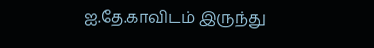ஐ.தே.காவிடம் இருந்து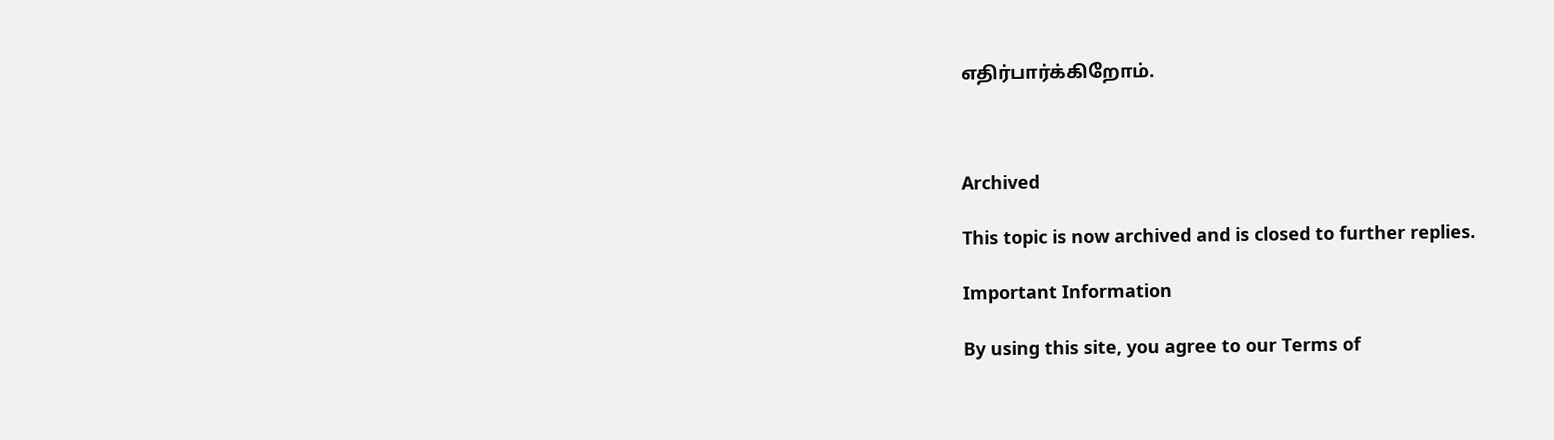எதிர்பார்க்கிறோம்.



Archived

This topic is now archived and is closed to further replies.

Important Information

By using this site, you agree to our Terms of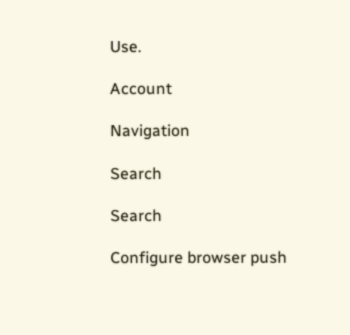Use.

Account

Navigation

Search

Search

Configure browser push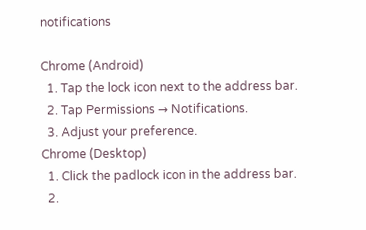notifications

Chrome (Android)
  1. Tap the lock icon next to the address bar.
  2. Tap Permissions → Notifications.
  3. Adjust your preference.
Chrome (Desktop)
  1. Click the padlock icon in the address bar.
  2.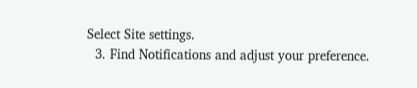Select Site settings.
  3. Find Notifications and adjust your preference.